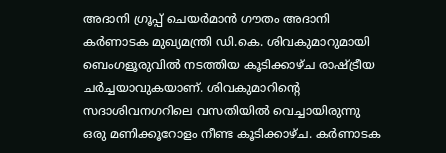അദാനി ഗ്രൂപ്പ് ചെയർമാൻ ഗൗതം അദാനി കർണാടക മുഖ്യമന്ത്രി ഡി.കെ. ശിവകുമാറുമായി ബെംഗളൂരുവിൽ നടത്തിയ കൂടിക്കാഴ്ച രാഷ്ട്രീയ ചർച്ചയാവുകയാണ്. ശിവകുമാറിന്റെ സദാശിവനഗറിലെ വസതിയിൽ വെച്ചായിരുന്നു ഒരു മണിക്കൂറോളം നീണ്ട കൂടിക്കാഴ്ച. കർണാടക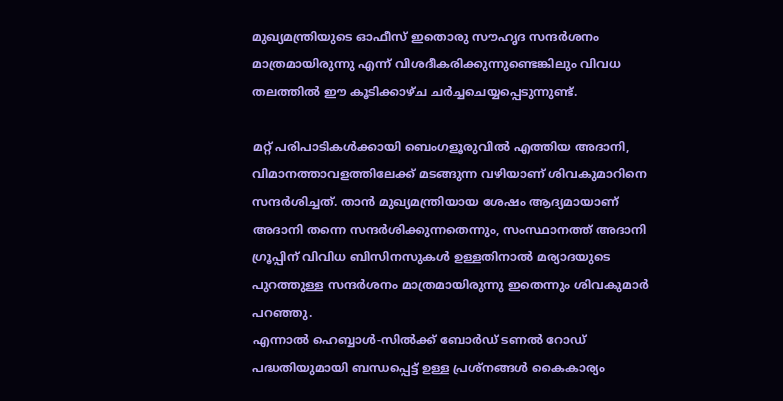മുഖ്യമന്ത്രിയുടെ ഓഫീസ് ഇതൊരു സൗഹൃദ സന്ദർശനം മാത്രമായിരുന്നു എന്ന് വിശദീകരിക്കുന്നുണ്ടെങ്കിലും വിവധ തലത്തിൽ ഈ കൂടിക്കാഴ്ച ചർച്ചചെയ്യപ്പെടുന്നുണ്ട്.

മറ്റ് പരിപാടികൾക്കായി ബെംഗളൂരുവിൽ എത്തിയ അദാനി, വിമാനത്താവളത്തിലേക്ക് മടങ്ങുന്ന വഴിയാണ് ശിവകുമാറിനെ സന്ദർശിച്ചത്. താൻ മുഖ്യമന്ത്രിയായ ശേഷം ആദ്യമായാണ് അദാനി തന്നെ സന്ദർശിക്കുന്നതെന്നും, സംസ്ഥാനത്ത് അദാനി ഗ്രൂപ്പിന് വിവിധ ബിസിനസുകൾ ഉള്ളതിനാൽ മര്യാദയുടെ പുറത്തുള്ള സന്ദർശനം മാത്രമായിരുന്നു ഇതെന്നും ശിവകുമാർ പറഞ്ഞു.
എന്നാൽ ഹെബ്ബാൾ-സിൽക്ക് ബോർഡ് ടണൽ റോഡ് പദ്ധതിയുമായി ബന്ധപ്പെട്ട് ഉള്ള പ്രശ്നങ്ങൾ കൈകാര്യം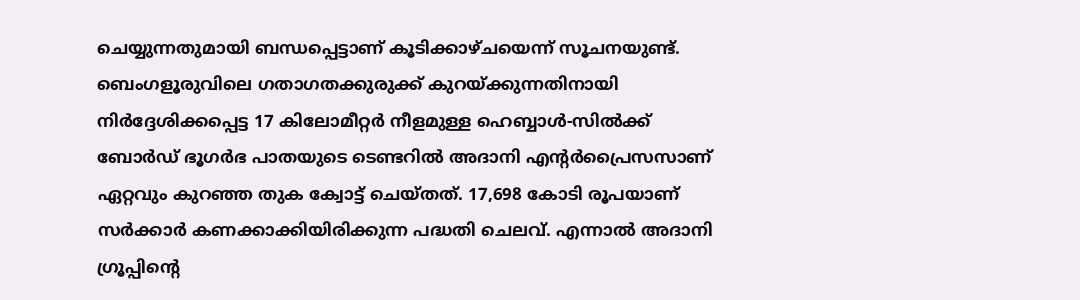ചെയ്യുന്നതുമായി ബന്ധപ്പെട്ടാണ് കൂടിക്കാഴ്ചയെന്ന് സൂചനയുണ്ട്. ബെംഗളൂരുവിലെ ഗതാഗതക്കുരുക്ക് കുറയ്ക്കുന്നതിനായി നിർദ്ദേശിക്കപ്പെട്ട 17 കിലോമീറ്റർ നീളമുള്ള ഹെബ്ബാൾ-സിൽക്ക് ബോർഡ് ഭൂഗർഭ പാതയുടെ ടെണ്ടറിൽ അദാനി എന്റർപ്രൈസസാണ് ഏറ്റവും കുറഞ്ഞ തുക ക്വോട്ട് ചെയ്തത്. 17,698 കോടി രൂപയാണ് സർക്കാർ കണക്കാക്കിയിരിക്കുന്ന പദ്ധതി ചെലവ്. എന്നാൽ അദാനി ഗ്രൂപ്പിന്റെ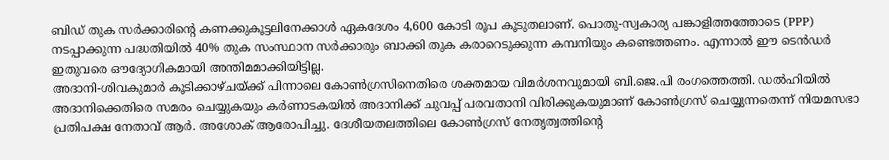ബിഡ് തുക സർക്കാരിന്റെ കണക്കുകൂട്ടലിനേക്കാൾ ഏകദേശം 4,600 കോടി രൂപ കൂടുതലാണ്. പൊതു-സ്വകാര്യ പങ്കാളിത്തത്തോടെ (PPP) നടപ്പാക്കുന്ന പദ്ധതിയിൽ 40% തുക സംസ്ഥാന സർക്കാരും ബാക്കി തുക കരാറെടുക്കുന്ന കമ്പനിയും കണ്ടെത്തണം. എന്നാൽ ഈ ടെൻഡർ ഇതുവരെ ഔദ്യോഗികമായി അന്തിമമാക്കിയിട്ടില്ല.
അദാനി-ശിവകുമാർ കൂടിക്കാഴ്ചയ്ക്ക് പിന്നാലെ കോൺഗ്രസിനെതിരെ ശക്തമായ വിമർശനവുമായി ബി.ജെ.പി രംഗത്തെത്തി. ഡൽഹിയിൽ അദാനിക്കെതിരെ സമരം ചെയ്യുകയും കർണാടകയിൽ അദാനിക്ക് ചുവപ്പ് പരവതാനി വിരിക്കുകയുമാണ് കോൺഗ്രസ് ചെയ്യുന്നതെന്ന് നിയമസഭാ പ്രതിപക്ഷ നേതാവ് ആർ. അശോക് ആരോപിച്ചു. ദേശീയതലത്തിലെ കോൺഗ്രസ് നേതൃത്വത്തിന്റെ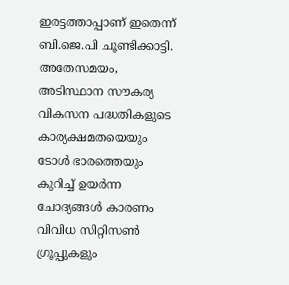ഇരട്ടത്താപ്പാണ് ഇതെന്ന് ബി.ജെ.പി ചൂണ്ടിക്കാട്ടി. അതേസമയം, അടിസ്ഥാന സൗകര്യ വികസന പദ്ധതികളുടെ കാര്യക്ഷമതയെയും ടോൾ ഭാരത്തെയും കുറിച്ച് ഉയർന്ന ചോദ്യങ്ങൾ കാരണം വിവിധ സിറ്റിസൺ ഗ്രൂപ്പുകളും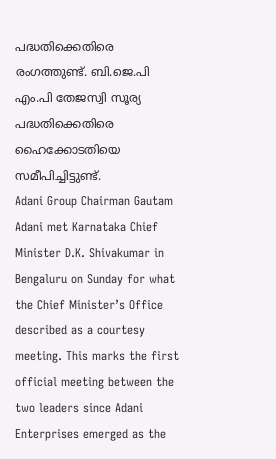പദ്ധതിക്കെതിരെ രംഗത്തുണ്ട്. ബി.ജെ.പി എം.പി തേജസ്വി സൂര്യ പദ്ധതിക്കെതിരെ ഹൈക്കോടതിയെ സമീപിച്ചിട്ടുണ്ട്.
Adani Group Chairman Gautam Adani met Karnataka Chief Minister D.K. Shivakumar in Bengaluru on Sunday for what the Chief Minister’s Office described as a courtesy meeting. This marks the first official meeting between the two leaders since Adani Enterprises emerged as the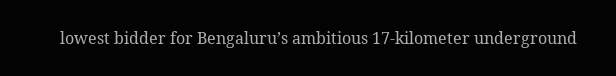lowest bidder for Bengaluru’s ambitious 17-kilometer underground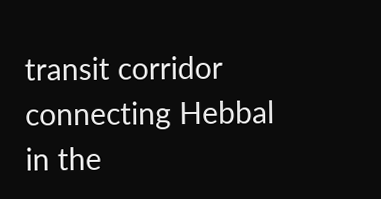transit corridor connecting Hebbal in the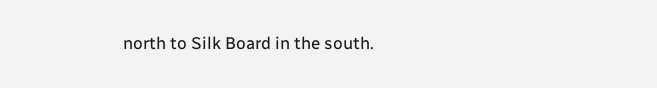north to Silk Board in the south.